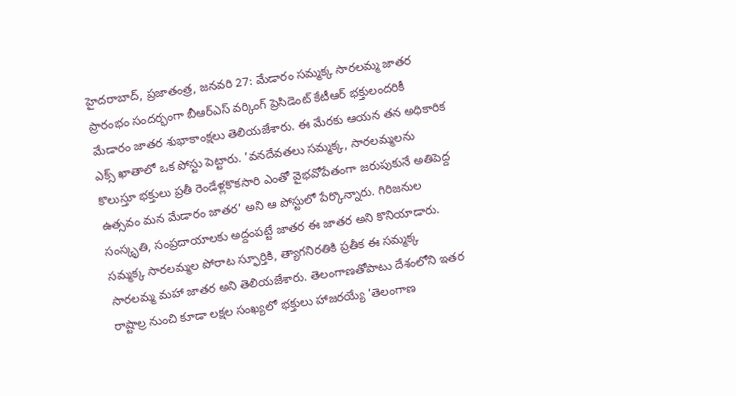హైదరాబాద్, ప్రజాతంత్ర, జనవరి 27: మేడారం సమ్మక్క సారలమ్మ జాతర ప్రారంభం సందర్భంగా బీఆర్ఎస్ వర్కింగ్ ప్రెసిడెంట్ కేటీఆర్ భక్తులందరికీ మేడారం జాతర శుభాకాంక్షలు తెలియజేశారు. ఈ మేరకు ఆయన తన అధికారిక ఎక్స్ ఖాతాలో ఒక పోస్టు పెట్టారు. ’వనదేవతలు సమ్మక్క, సారలమ్మలను కొలుస్తూ భక్తులు ప్రతీ రెండేళ్లకొకసారి ఎంతో వైభవోపేతంగా జరుపుకునే అతిపెద్ద ఉత్సవం మన మేడారం జాతర’ అని ఆ పోస్టులో పేర్కొన్నారు. గిరిజనుల సంస్కృతి, సంప్రదాయాలకు అద్దంపట్టే జాతర ఈ జాతర అని కొనియాడారు. సమ్మక్క సారలమ్మల పోరాట స్ఫూర్తికి, త్యాగనిరతికి ప్రతీక ఈ సమ్మక్క సారలమ్మ మహా జాతర అని తెలియజేశారు. తెలంగాణతోపాటు దేశంలోని ఇతర రాష్టాల్ర నుంచి కూడా లక్షల సంఖ్యలో భక్తులు హాజరయ్యే ’తెలంగాణ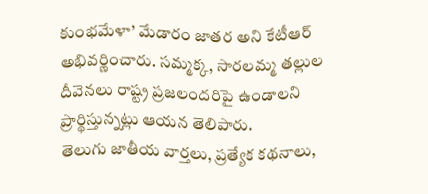కుంభమేళా’ మేడారం జాతర అని కేటీఆర్ అభివర్ణించారు. సమ్మక్క, సారలమ్మ తల్లుల దీవెనలు రాష్ట్ర ప్రజలందరిపై ఉండాలని ప్రార్థిస్తున్నట్లు ఆయన తెలిపారు.
తెలుగు జాతీయ వార్తలు, ప్రత్యేక కథనాలు,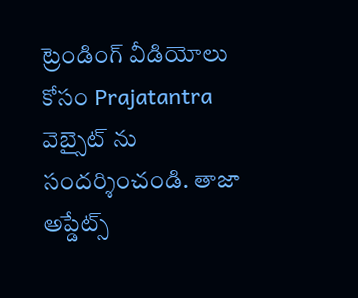ట్రెండింగ్ వీడియోలు కోసం Prajatantra వెబ్సైట్ ను సందర్శించండి. తాజా అప్డేట్స్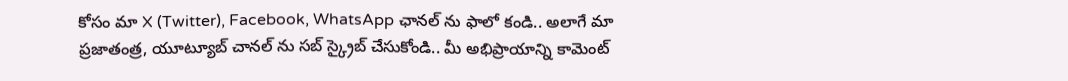కోసం మా X (Twitter), Facebook, WhatsApp ఛానల్ ను ఫాలో కండి.. అలాగే మా ప్రజాతంత్ర, యూట్యూబ్ చానల్ ను సబ్ స్క్రైబ్ చేసుకోండి.. మీ అభిప్రాయాన్ని కామెంట్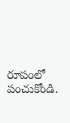రూపంలో పంచుకోండి.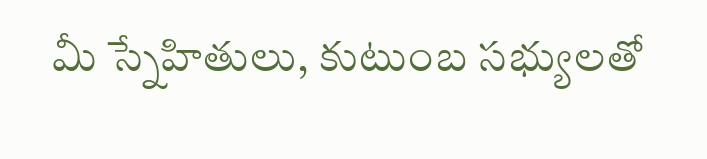మీ స్నేహితులు, కుటుంబ సభ్యులతో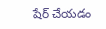షేర్ చేయడం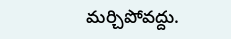మర్చిపోవద్దు.